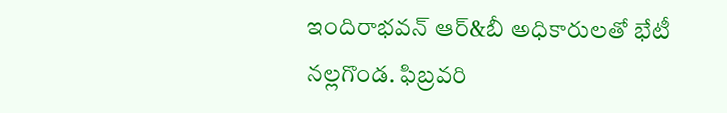ఇందిరాభవన్ ఆర్&బీ అధికారులతో భేటీ
నల్లగొండ. ఫిబ్రవరి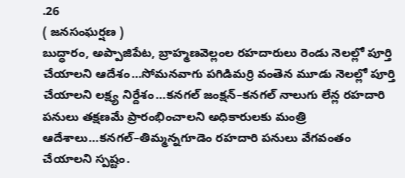.26
( జనసంఘర్షణ )
బుద్ధారం, అప్పాజిపేట, బ్రాహ్మణవెల్లంల రహదారులు రెండు నెలల్లో పూర్తి చేయాలని ఆదేశం…సోమనవాగు పగిడిమర్రి వంతెన మూడు నెలల్లో పూర్తి చేయాలని లక్ష్య నిర్దేశం…కనగల్ జంక్షన్–కనగల్ నాలుగు లేన్ల రహదారి పనులు తక్షణమే ప్రారంభించాలని అధికారులకు మంత్రి ఆదేశాలు…కనగల్–తిమ్మన్నగూడెం రహదారి పనులు వేగవంతం చేయాలని స్పష్టం.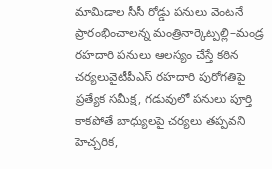మామిడాల సీసీ రోడ్డు పనులు వెంటనే ప్రారంభించాలన్న మంత్రినార్కెట్పల్లి–మండ్ర రహదారి పనులు ఆలస్యం చేస్తే కఠిన చర్యలువైటీపీఎస్ రహదారి పురోగతిపై ప్రత్యేక సమీక్ష, గడువులో పనులు పూర్తి కాకపోతే బాధ్యులపై చర్యలు తప్పవని హెచ్చరిక,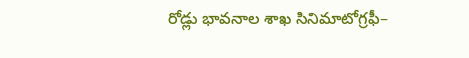రోడ్లు భావనాల శాఖ సినిమాటోగ్రఫీ–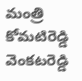మంత్రి కోమటిరెడ్డి వెంకటరెడ్డి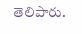తెలిపారు.